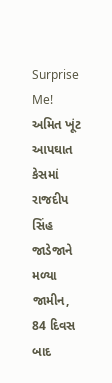Surprise Me!
અમિત ખૂંટ આપઘાત કેસમાં રાજદીપ સિંહ જાડેજાને મળ્યા જામીન, 84 દિવસ બાદ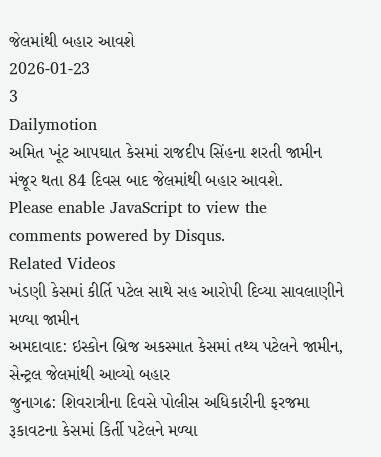જેલમાંથી બહાર આવશે
2026-01-23
3
Dailymotion
અમિત ખૂંટ આપઘાત કેસમાં રાજદીપ સિંહના શરતી જામીન મંજૂર થતા 84 દિવસ બાદ જેલમાંથી બહાર આવશે.
Please enable JavaScript to view the
comments powered by Disqus.
Related Videos
ખંડણી કેસમાં કીર્તિ પટેલ સાથે સહ આરોપી દિવ્યા સાવલાણીને મળ્યા જામીન
અમદાવાદ: ઇસ્કોન બ્રિજ અકસ્માત કેસમાં તથ્ય પટેલને જામીન, સેન્ટ્રલ જેલમાંથી આવ્યો બહાર
જુનાગઢ: શિવરાત્રીના દિવસે પોલીસ અધિકારીની ફરજમા રૂકાવટના કેસમાં કિર્તી પટેલને મળ્યા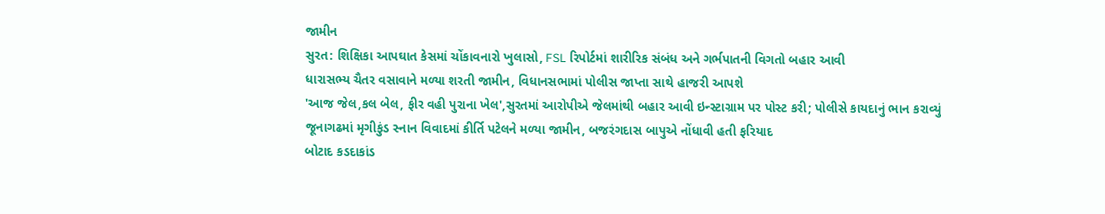જામીન
સુરત: શિક્ષિકા આપઘાત કેસમાં ચોંકાવનારો ખુલાસો, FSL રિપોર્ટમાં શારીરિક સંબંધ અને ગર્ભપાતની વિગતો બહાર આવી
ધારાસભ્ય ચૈતર વસાવાને મળ્યા શરતી જામીન, વિધાનસભામાં પોલીસ જાપ્તા સાથે હાજરી આપશે
'આજ જેલ,કલ બેલ, ફીર વહી પુરાના ખેલ',સુરતમાં આરોપીએ જેલમાંથી બહાર આવી ઇન્સ્ટાગ્રામ પર પોસ્ટ કરી; પોલીસે કાયદાનું ભાન કરાવ્યું
જૂનાગઢમાં મૃગીકુંડ સ્નાન વિવાદમાં કીર્તિ પટેલને મળ્યા જામીન, બજરંગદાસ બાપુએ નોંધાવી હતી ફરિયાદ
બોટાદ કડદાકાંડ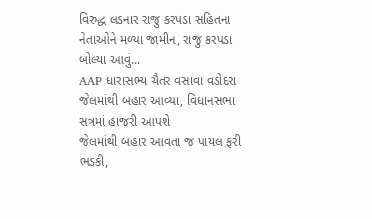વિરુદ્ધ લડનાર રાજુ કરપડા સહિતના નેતાઓને મળ્યા જામીન, રાજુ કરપડા બોલ્યા આવું...
AAP ધારાસભ્ય ચૈતર વસાવા વડોદરા જેલમાંથી બહાર આવ્યા, વિધાનસભા સત્રમાં હાજરી આપશે
જેલમાંથી બહાર આવતા જ પાયલ ફરી ભડકી,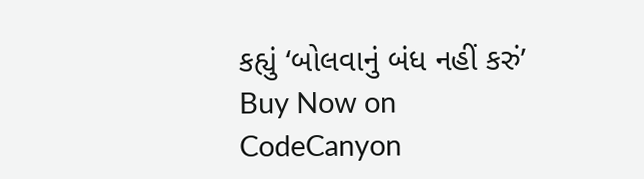કહ્યું ‘બોલવાનું બંધ નહીં કરું’
Buy Now on CodeCanyon